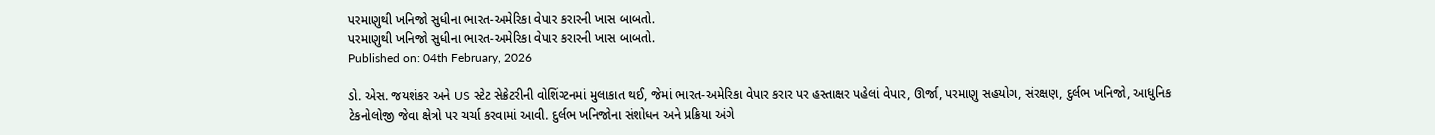પરમાણુથી ખનિજો સુધીના ભારત-અમેરિકા વેપાર કરારની ખાસ બાબતો.
પરમાણુથી ખનિજો સુધીના ભારત-અમેરિકા વેપાર કરારની ખાસ બાબતો.
Published on: 04th February, 2026

ડો. એસ. જયશંકર અને US સ્ટેટ સેક્રેટરીની વોશિંગ્ટનમાં મુલાકાત થઈ, જેમાં ભારત-અમેરિકા વેપાર કરાર પર હસ્તાક્ષર પહેલાં વેપાર, ઊર્જા, પરમાણુ સહયોગ, સંરક્ષણ, દુર્લભ ખનિજો, આધુનિક ટેકનોલોજી જેવા ક્ષેત્રો પર ચર્ચા કરવામાં આવી. દુર્લભ ખનિજોના સંશોધન અને પ્રક્રિયા અંગે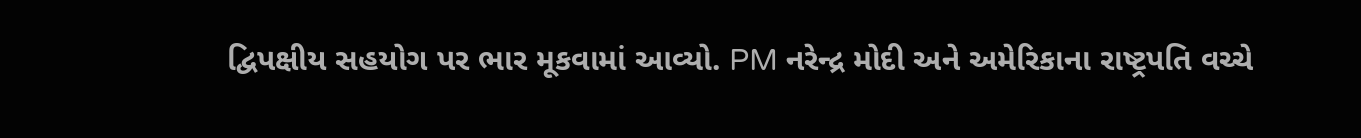દ્વિપક્ષીય સહયોગ પર ભાર મૂકવામાં આવ્યો. PM નરેન્દ્ર મોદી અને અમેરિકાના રાષ્ટ્રપતિ વચ્ચે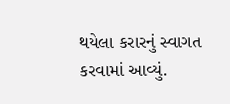થયેલા કરારનું સ્વાગત કરવામાં આવ્યું.